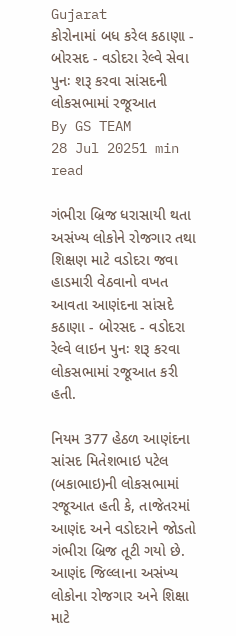Gujarat
કોરોનામાં બધ કરેલ કઠાણા - બોરસદ - વડોદરા રેલ્વે સેવા પુનઃ શરૂ કરવા સાંસદની લોકસભામાં રજૂઆત
By GS TEAM
28 Jul 20251 min read

ગંભીરા બ્રિજ ધરાસાયી થતા અસંખ્ય લોકોને રોજગાર તથા શિક્ષણ માટે વડોદરા જવા હાડમારી વેઠવાનો વખત આવતા આણંદના સાંસદે કઠાણા - બોરસદ - વડોદરા રેલ્વે લાઇન પુનઃ શરૂ કરવા લોકસભામાં રજૂઆત કરી હતી.

નિયમ 377 હેઠળ આણંદના સાંસદ મિતેશભાઇ પટેલ (બકાભાઇ)ની લોકસભામાં રજૂઆત હતી કે, તાજેતરમાં આણંદ અને વડોદરાને જોડતો ગંભીરા બ્રિજ તૂટી ગયો છે. આણંદ જિલ્લાના અસંખ્ય લોકોના રોજગાર અને શિક્ષા માટે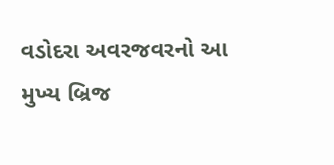વડોદરા અવરજવરનો આ મુખ્ય બ્રિજ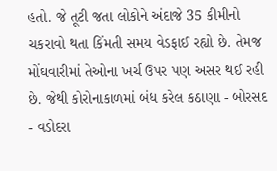હતો. જે તૂટી જતા લોકોને અંદાજે 35 કીમીનો ચકરાવો થતા કિંમતી સમય વેડફાઈ રહ્યો છે. તેમજ મોંઘવારીમાં તેઓના ખર્ચ ઉપર પણ અસર થઈ રહી છે. જેથી કોરોનાકાળમાં બંધ કરેલ કઠાણા - બોરસદ - વડોદરા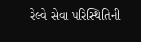રેલ્વે સેવા પરિસ્થિતિની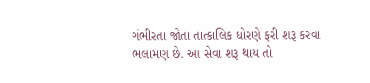ગંભીરતા જોતા તાત્કાલિક ધોરણે ફરી શરૂ કરવા ભલામણ છે. આ સેવા શરૂ થાય તો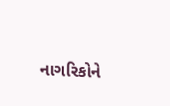નાગરિકોને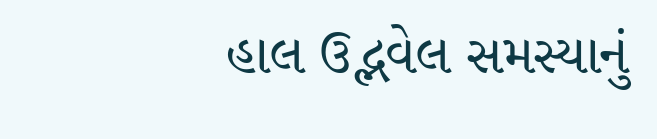હાલ ઉદ્ભવેલ સમસ્યાનું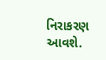નિરાકરણ આવશે.